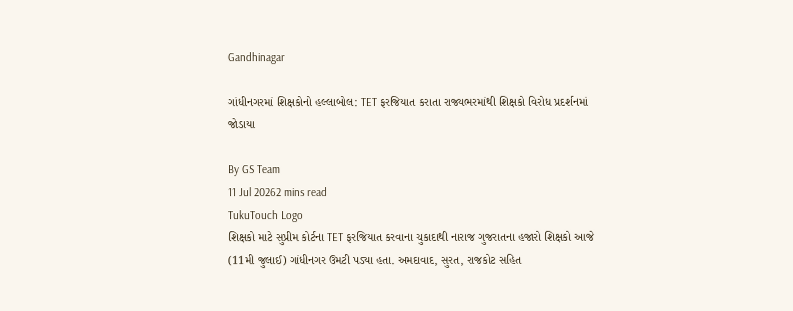Gandhinagar

ગાંધીનગરમાં શિક્ષકોનો હલ્લાબોલ: TET ફરજિયાત કરાતા રાજ્યભરમાંથી શિક્ષકો વિરોધ પ્રદર્શનમાં જોડાયા

By GS Team
11 Jul 20262 mins read
TukuTouch Logo
શિક્ષકો માટે સુપ્રીમ કોર્ટના TET ફરજિયાત કરવાના ચુકાદાથી નારાજ ગુજરાતના હજારો શિક્ષકો આજે (11મી જુલાઈ) ગાંધીનગર ઉમટી પડ્યા હતા. અમદાવાદ, સુરત, રાજકોટ સહિત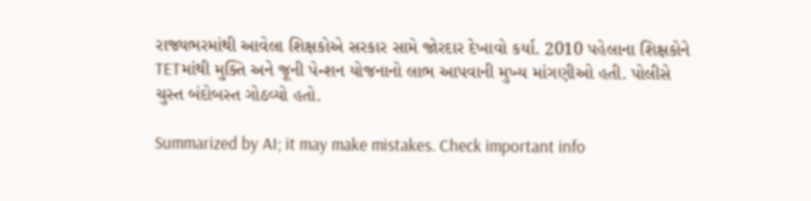રાજ્યભરમાંથી આવેલા શિક્ષકોએ સરકાર સામે જોરદાર દેખાવો કર્યા. 2010 પહેલાના શિક્ષકોને TETમાંથી મુક્તિ અને જૂની પેન્શન યોજનાનો લાભ આપવાની મુખ્ય માંગણીઓ હતી. પોલીસે ચુસ્ત બંદોબસ્ત ગોઠવ્યો હતો.

Summarized by AI; it may make mistakes. Check important info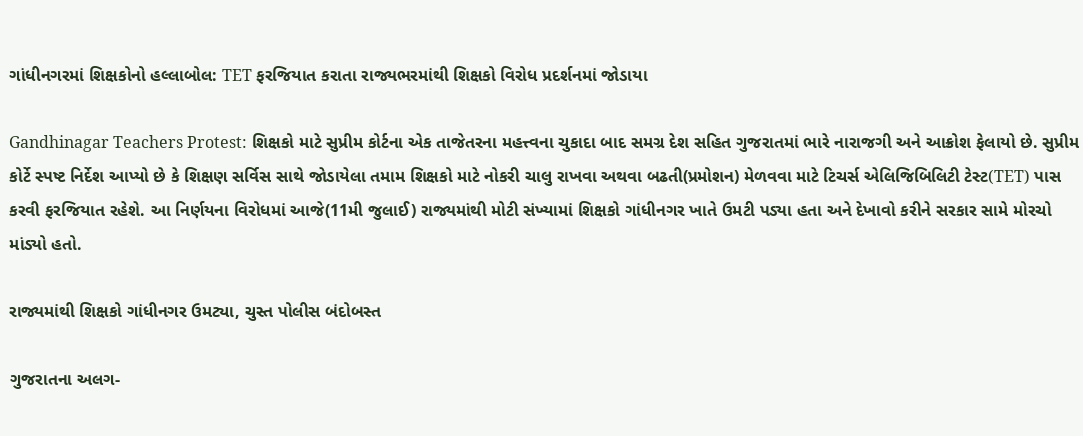ગાંધીનગરમાં શિક્ષકોનો હલ્લાબોલ: TET ફરજિયાત કરાતા રાજ્યભરમાંથી શિક્ષકો વિરોધ પ્રદર્શનમાં જોડાયા

Gandhinagar Teachers Protest: શિક્ષકો માટે સુપ્રીમ કોર્ટના એક તાજેતરના મહત્ત્વના ચુકાદા બાદ સમગ્ર દેશ સહિત ગુજરાતમાં ભારે નારાજગી અને આક્રોશ ફેલાયો છે. સુપ્રીમ કોર્ટે સ્પષ્ટ નિર્દેશ આપ્યો છે કે શિક્ષણ સર્વિસ સાથે જોડાયેલા તમામ શિક્ષકો માટે નોકરી ચાલુ રાખવા અથવા બઢતી(પ્રમોશન) મેળવવા માટે ટિચર્સ એલિજિબિલિટી ટેસ્ટ(TET) પાસ કરવી ફરજિયાત રહેશે. આ નિર્ણયના વિરોધમાં આજે(11મી જુલાઈ) રાજ્યમાંથી મોટી સંખ્યામાં શિક્ષકો ગાંધીનગર ખાતે ઉમટી પડ્યા હતા અને દેખાવો કરીને સરકાર સામે મોરચો માંડ્યો હતો.

રાજ્યમાંથી શિક્ષકો ગાંધીનગર ઉમટ્યા, ચુસ્ત પોલીસ બંદોબસ્ત

ગુજરાતના અલગ-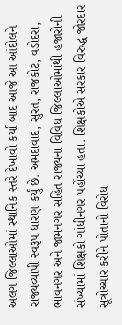અલગ જિલ્લાઓમાં સ્થાનિક સ્તરે દેખાવો કર્યા બાદ આજે આ આંદોલને રાજ્યવ્યાપી સ્વરૂપ ધારણ કર્યું છે. અમદાવાદ, સુરત, રાજકોટ, વડોદરા, ભાવનગર અને જામનગર સહિત રાજ્યના વિવિધ જિલ્લાઓમાંથી હજારોની સંખ્યામાં શિક્ષકો ગાંધીનગર પહોંચ્યા હતા. શિક્ષકોએ સરકાર વિરુદ્ધ જોરદાર સૂત્રોચ્ચાર કરીને પોતાનો વિરોધ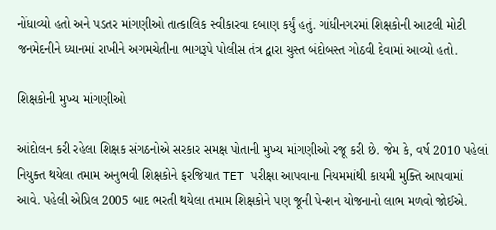નોંધાવ્યો હતો અને પડતર માંગણીઓ તાત્કાલિક સ્વીકારવા દબાણ કર્યું હતું. ગાંધીનગરમાં શિક્ષકોની આટલી મોટી જનમેદનીને ધ્યાનમાં રાખીને અગમચેતીના ભાગરૂપે પોલીસ તંત્ર દ્વારા ચુસ્ત બંદોબસ્ત ગોઠવી દેવામાં આવ્યો હતો.

શિક્ષકોની મુખ્ય માંગણીઓ

આંદોલન કરી રહેલા શિક્ષક સંગઠનોએ સરકાર સમક્ષ પોતાની મુખ્ય માંગણીઓ રજૂ કરી છે. જેમ કે, વર્ષ 2010 પહેલાં નિયુક્ત થયેલા તમામ અનુભવી શિક્ષકોને ફરજિયાત TET પરીક્ષા આપવાના નિયમમાંથી કાયમી મુક્તિ આપવામાં આવે. પહેલી એપ્રિલ 2005 બાદ ભરતી થયેલા તમામ શિક્ષકોને પણ જૂની પેન્શન યોજનાનો લાભ મળવો જોઈએ.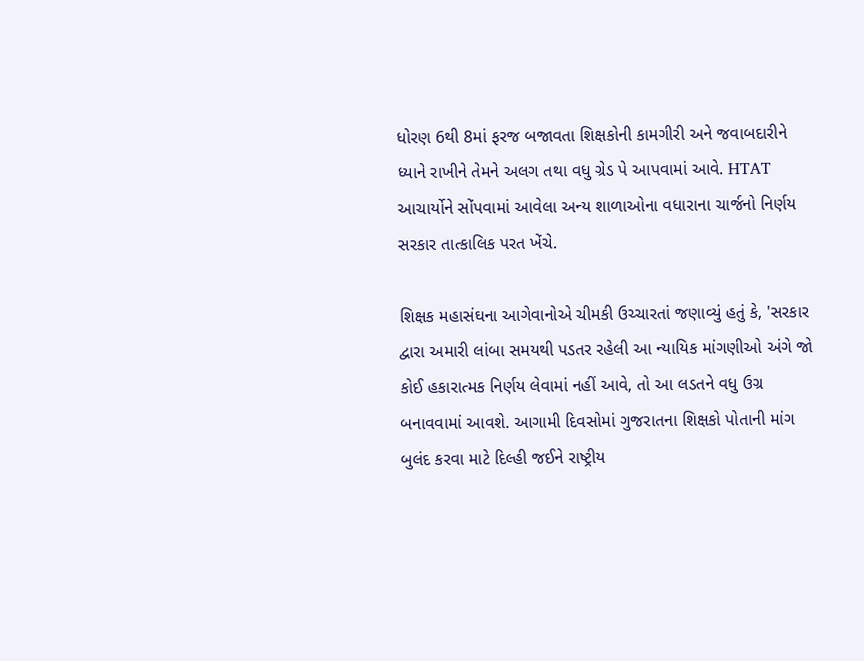ધોરણ 6થી 8માં ફરજ બજાવતા શિક્ષકોની કામગીરી અને જવાબદારીને ધ્યાને રાખીને તેમને અલગ તથા વધુ ગ્રેડ પે આપવામાં આવે. HTAT આચાર્યોને સોંપવામાં આવેલા અન્ય શાળાઓના વધારાના ચાર્જનો નિર્ણય સરકાર તાત્કાલિક પરત ખેંચે.

શિક્ષક મહાસંઘના આગેવાનોએ ચીમકી ઉચ્ચારતાં જણાવ્યું હતું કે, 'સરકાર દ્વારા અમારી લાંબા સમયથી પડતર રહેલી આ ન્યાયિક માંગણીઓ અંગે જો કોઈ હકારાત્મક નિર્ણય લેવામાં નહીં આવે, તો આ લડતને વધુ ઉગ્ર બનાવવામાં આવશે. આગામી દિવસોમાં ગુજરાતના શિક્ષકો પોતાની માંગ બુલંદ કરવા માટે દિલ્હી જઈને રાષ્ટ્રીય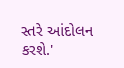સ્તરે આંદોલન કરશે.'